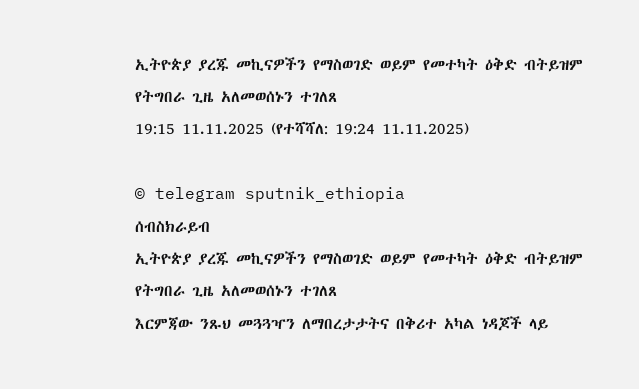ኢትዮጵያ ያረጁ መኪናዎችን የማስወገድ ወይም የመተካት ዕቅድ ብትይዝም የትግበራ ጊዜ አለመወሰኑን ተገለጸ
19:15 11.11.2025 (የተሻሻለ: 19:24 11.11.2025)

© telegram sputnik_ethiopia
ሰብስክራይብ
ኢትዮጵያ ያረጁ መኪናዎችን የማስወገድ ወይም የመተካት ዕቅድ ብትይዝም የትግበራ ጊዜ አለመወሰኑን ተገለጸ
እርምጃው ንጹህ መጓጓዣን ለማበረታታትና በቅሪተ አካል ነዳጆች ላይ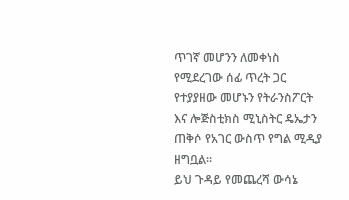ጥገኛ መሆንን ለመቀነስ የሚደረገው ሰፊ ጥረት ጋር የተያያዘው መሆኑን የትራንስፖርት እና ሎጅስቲክስ ሚኒስትር ዴኤታን ጠቅሶ የአገር ውስጥ የግል ሚዲያ ዘግቧል፡፡
ይህ ጉዳይ የመጨረሻ ውሳኔ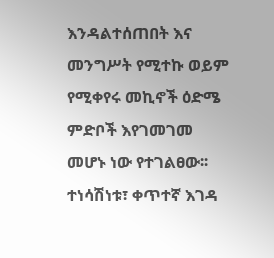እንዳልተሰጠበት እና መንግሥት የሚተኩ ወይም የሚቀየሩ መኪኖች ዕድሜ ምድቦች እየገመገመ መሆኑ ነው የተገልፀው፡፡
ተነሳሽነቱ፣ ቀጥተኛ እገዳ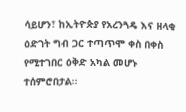ሳይሆን፣ ከኢትዮጵያ የአረንጓዴ እና ዘላቂ ዕድገት ግብ ጋር ተጣጥሞ ቀስ በቀስ የሚተገበር ዕቅድ አካል መሆኑ ተሰምሮበታል፡፡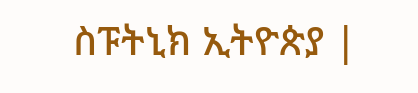ስፑትኒክ ኢትዮጵያ |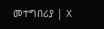መተግበሪያ | X